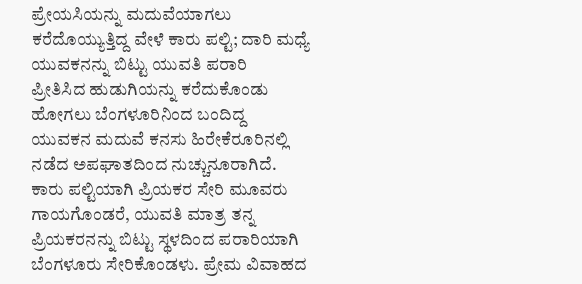ಪ್ರೇಯಸಿಯನ್ನು ಮದುವೆಯಾಗಲು ಕರೆದೊಯ್ಯುತ್ತಿದ್ದ ವೇಳೆ ಕಾರು ಪಲ್ಟಿ; ದಾರಿ ಮಧ್ಯೆ ಯುವಕನನ್ನು ಬಿಟ್ಟು ಯುವತಿ ಪರಾರಿ
ಪ್ರೀತಿಸಿದ ಹುಡುಗಿಯನ್ನು ಕರೆದುಕೊಂಡು ಹೋಗಲು ಬೆಂಗಳೂರಿನಿಂದ ಬಂದಿದ್ದ ಯುವಕನ ಮದುವೆ ಕನಸು ಹಿರೇಕೆರೂರಿನಲ್ಲಿ ನಡೆದ ಅಪಘಾತದಿಂದ ನುಚ್ಚುನೂರಾಗಿದೆ. ಕಾರು ಪಲ್ಟಿಯಾಗಿ ಪ್ರಿಯಕರ ಸೇರಿ ಮೂವರು ಗಾಯಗೊಂಡರೆ, ಯುವತಿ ಮಾತ್ರ ತನ್ನ ಪ್ರಿಯಕರನನ್ನು ಬಿಟ್ಟು ಸ್ಥಳದಿಂದ ಪರಾರಿಯಾಗಿ ಬೆಂಗಳೂರು ಸೇರಿಕೊಂಡಳು. ಪ್ರೇಮ ವಿವಾಹದ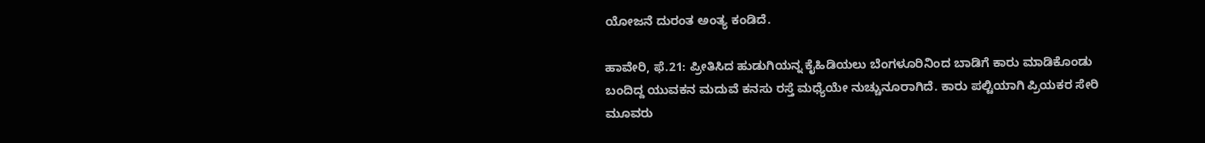ಯೋಜನೆ ದುರಂತ ಅಂತ್ಯ ಕಂಡಿದೆ.

ಹಾವೇರಿ, ಫೆ.21: ಪ್ರೀತಿಸಿದ ಹುಡುಗಿಯನ್ನ ಕೈಹಿಡಿಯಲು ಬೆಂಗಳೂರಿನಿಂದ ಬಾಡಿಗೆ ಕಾರು ಮಾಡಿಕೊಂಡು ಬಂದಿದ್ದ ಯುವಕನ ಮದುವೆ ಕನಸು ರಸ್ತೆ ಮಧ್ಯೆಯೇ ನುಚ್ಚುನೂರಾಗಿದೆ. ಕಾರು ಪಲ್ಟಿಯಾಗಿ ಪ್ರಿಯಕರ ಸೇರಿ ಮೂವರು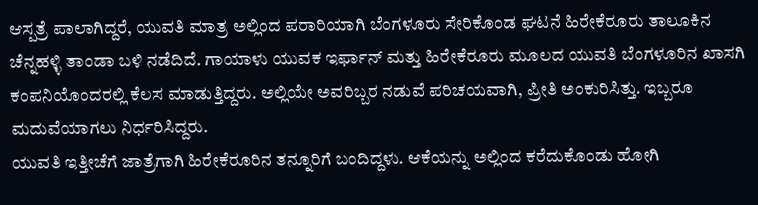ಆಸ್ಪತ್ರೆ ಪಾಲಾಗಿದ್ದರೆ, ಯುವತಿ ಮಾತ್ರ ಅಲ್ಲಿಂದ ಪರಾರಿಯಾಗಿ ಬೆಂಗಳೂರು ಸೇರಿಕೊಂಡ ಘಟನೆ ಹಿರೇಕೆರೂರು ತಾಲೂಕಿನ ಚೆನ್ನಹಳ್ಳಿ ತಾಂಡಾ ಬಳಿ ನಡೆದಿದೆ. ಗಾಯಾಳು ಯುವಕ ಇರ್ಫಾನ್ ಮತ್ತು ಹಿರೇಕೆರೂರು ಮೂಲದ ಯುವತಿ ಬೆಂಗಳೂರಿನ ಖಾಸಗಿ ಕಂಪನಿಯೊಂದರಲ್ಲಿ ಕೆಲಸ ಮಾಡುತ್ತಿದ್ದರು. ಅಲ್ಲಿಯೇ ಅವರಿಬ್ಬರ ನಡುವೆ ಪರಿಚಯವಾಗಿ, ಪ್ರೀತಿ ಅಂಕುರಿಸಿತ್ತು. ಇಬ್ಬರೂ ಮದುವೆಯಾಗಲು ನಿರ್ಧರಿಸಿದ್ದರು.
ಯುವತಿ ಇತ್ತೀಚೆಗೆ ಜಾತ್ರೆಗಾಗಿ ಹಿರೇಕೆರೂರಿನ ತನ್ನೂರಿಗೆ ಬಂದಿದ್ದಳು. ಆಕೆಯನ್ನು ಅಲ್ಲಿಂದ ಕರೆದುಕೊಂಡು ಹೋಗಿ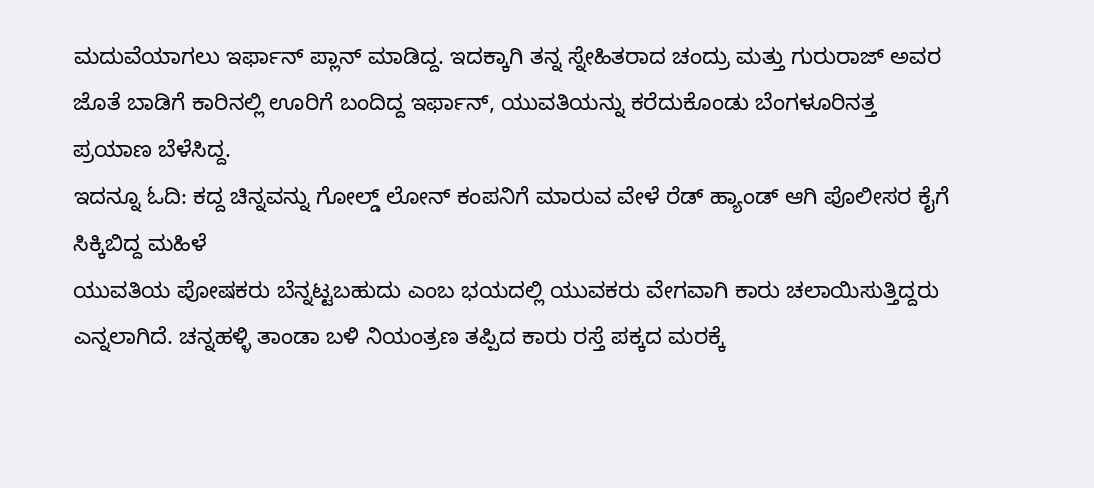ಮದುವೆಯಾಗಲು ಇರ್ಫಾನ್ ಪ್ಲಾನ್ ಮಾಡಿದ್ದ. ಇದಕ್ಕಾಗಿ ತನ್ನ ಸ್ನೇಹಿತರಾದ ಚಂದ್ರು ಮತ್ತು ಗುರುರಾಜ್ ಅವರ ಜೊತೆ ಬಾಡಿಗೆ ಕಾರಿನಲ್ಲಿ ಊರಿಗೆ ಬಂದಿದ್ದ ಇರ್ಫಾನ್, ಯುವತಿಯನ್ನು ಕರೆದುಕೊಂಡು ಬೆಂಗಳೂರಿನತ್ತ ಪ್ರಯಾಣ ಬೆಳೆಸಿದ್ದ.
ಇದನ್ನೂ ಓದಿ: ಕದ್ದ ಚಿನ್ನವನ್ನು ಗೋಲ್ಡ್ ಲೋನ್ ಕಂಪನಿಗೆ ಮಾರುವ ವೇಳೆ ರೆಡ್ ಹ್ಯಾಂಡ್ ಆಗಿ ಪೊಲೀಸರ ಕೈಗೆ ಸಿಕ್ಕಿಬಿದ್ದ ಮಹಿಳೆ
ಯುವತಿಯ ಪೋಷಕರು ಬೆನ್ನಟ್ಟಬಹುದು ಎಂಬ ಭಯದಲ್ಲಿ ಯುವಕರು ವೇಗವಾಗಿ ಕಾರು ಚಲಾಯಿಸುತ್ತಿದ್ದರು ಎನ್ನಲಾಗಿದೆ. ಚನ್ನಹಳ್ಳಿ ತಾಂಡಾ ಬಳಿ ನಿಯಂತ್ರಣ ತಪ್ಪಿದ ಕಾರು ರಸ್ತೆ ಪಕ್ಕದ ಮರಕ್ಕೆ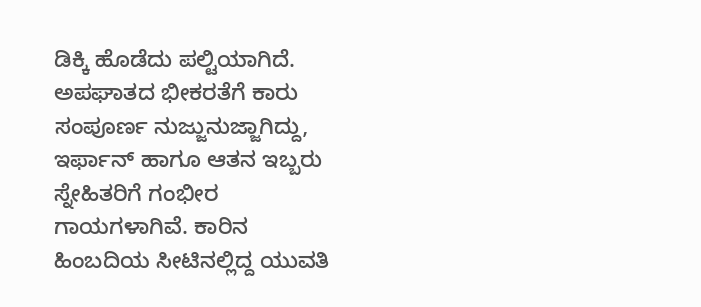ಡಿಕ್ಕಿ ಹೊಡೆದು ಪಲ್ಟಿಯಾಗಿದೆ. ಅಪಘಾತದ ಭೀಕರತೆಗೆ ಕಾರು ಸಂಪೂರ್ಣ ನುಜ್ಜುನುಜ್ಜಾಗಿದ್ದು, ಇರ್ಫಾನ್ ಹಾಗೂ ಆತನ ಇಬ್ಬರು ಸ್ನೇಹಿತರಿಗೆ ಗಂಭೀರ ಗಾಯಗಳಾಗಿವೆ. ಕಾರಿನ ಹಿಂಬದಿಯ ಸೀಟಿನಲ್ಲಿದ್ದ ಯುವತಿ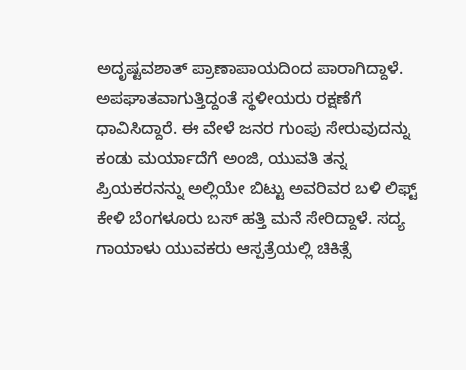ಅದೃಷ್ಟವಶಾತ್ ಪ್ರಾಣಾಪಾಯದಿಂದ ಪಾರಾಗಿದ್ದಾಳೆ. ಅಪಘಾತವಾಗುತ್ತಿದ್ದಂತೆ ಸ್ಥಳೀಯರು ರಕ್ಷಣೆಗೆ ಧಾವಿಸಿದ್ದಾರೆ. ಈ ವೇಳೆ ಜನರ ಗುಂಪು ಸೇರುವುದನ್ನು ಕಂಡು ಮರ್ಯಾದೆಗೆ ಅಂಜಿ, ಯುವತಿ ತನ್ನ ಪ್ರಿಯಕರನನ್ನು ಅಲ್ಲಿಯೇ ಬಿಟ್ಟು ಅವರಿವರ ಬಳಿ ಲಿಫ್ಟ್ ಕೇಳಿ ಬೆಂಗಳೂರು ಬಸ್ ಹತ್ತಿ ಮನೆ ಸೇರಿದ್ದಾಳೆ. ಸದ್ಯ ಗಾಯಾಳು ಯುವಕರು ಆಸ್ಪತ್ರೆಯಲ್ಲಿ ಚಿಕಿತ್ಸೆ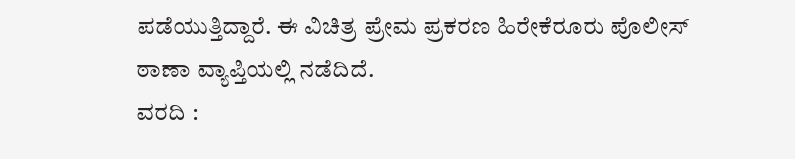ಪಡೆಯುತ್ತಿದ್ದಾರೆ. ಈ ವಿಚಿತ್ರ ಪ್ರೇಮ ಪ್ರಕರಣ ಹಿರೇಕೆರೂರು ಪೊಲೀಸ್ ಠಾಣಾ ವ್ಯಾಪ್ತಿಯಲ್ಲಿ ನಡೆದಿದೆ.
ವರದಿ :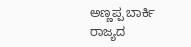ಅಣ್ಣಪ್ಪ ಬಾರ್ಕಿ
ರಾಜ್ಯದ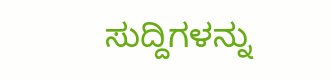ಸುದ್ದಿಗಳನ್ನು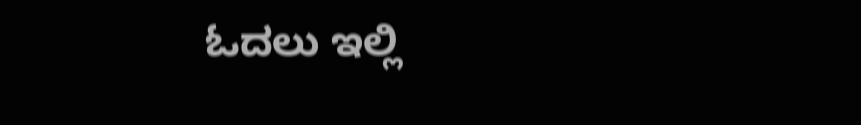ಓದಲು ಇಲ್ಲಿ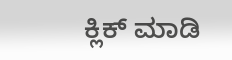ಕ್ಲಿಕ್ ಮಾಡಿ